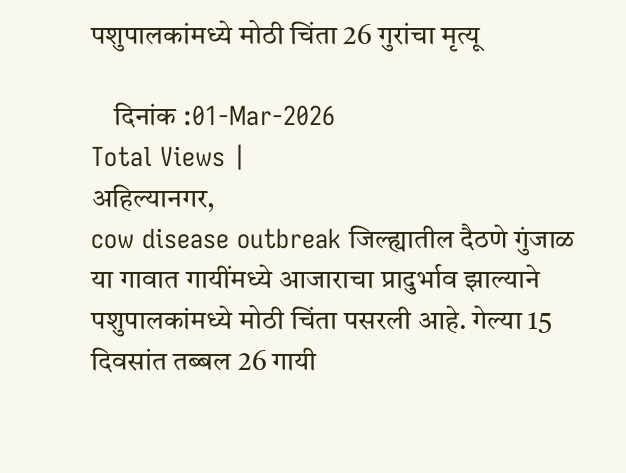पशुपालकांमध्ये मोठी चिंता 26 गुरांचा मृत्यू

    दिनांक :01-Mar-2026
Total Views |
अहिल्यानगर,
cow disease outbreak जिल्ह्यातील दैठणे गुंजाळ या गावात गायींमध्ये आजाराचा प्रादुर्भाव झाल्याने पशुपालकांमध्ये मोठी चिंता पसरली आहे. गेल्या 15 दिवसांत तब्बल 26 गायी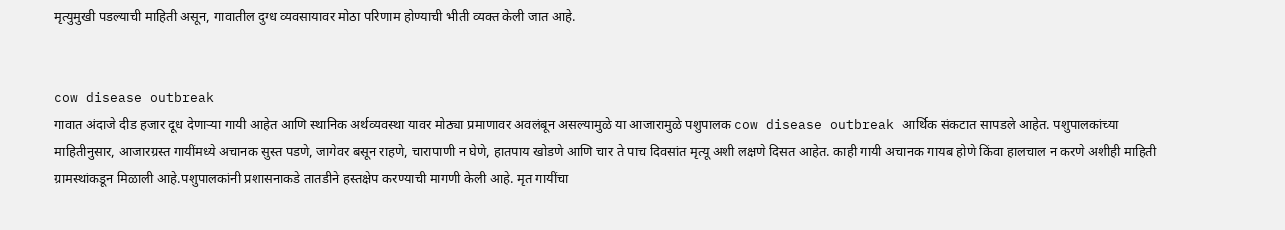मृत्युमुखी पडल्याची माहिती असून, गावातील दुग्ध व्यवसायावर मोठा परिणाम होण्याची भीती व्यक्त केली जात आहे.


cow disease outbreak
गावात अंदाजे दीड हजार दूध देणाऱ्या गायी आहेत आणि स्थानिक अर्थव्यवस्था यावर मोठ्या प्रमाणावर अवलंबून असल्यामुळे या आजारामुळे पशुपालक cow disease outbreak आर्थिक संकटात सापडले आहेत. पशुपालकांच्या माहितीनुसार, आजारग्रस्त गायींमध्ये अचानक सुस्त पडणे, जागेवर बसून राहणे, चारापाणी न घेणे, हातपाय खोडणे आणि चार ते पाच दिवसांत मृत्यू अशी लक्षणे दिसत आहेत. काही गायी अचानक गायब होणे किंवा हालचाल न करणे अशीही माहिती ग्रामस्थांकडून मिळाली आहे.पशुपालकांनी प्रशासनाकडे तातडीने हस्तक्षेप करण्याची मागणी केली आहे. मृत गायींचा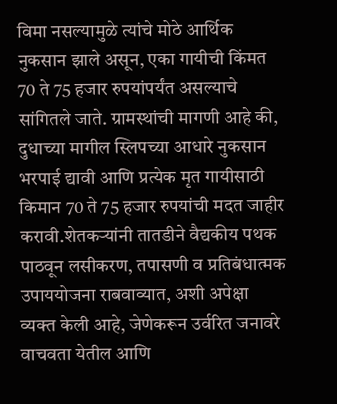विमा नसल्यामुळे त्यांचे मोठे आर्थिक नुकसान झाले असून, एका गायीची किंमत 70 ते 75 हजार रुपयांपर्यंत असल्याचे सांगितले जाते. ग्रामस्थांची मागणी आहे की, दुधाच्या मागील स्लिपच्या आधारे नुकसान भरपाई द्यावी आणि प्रत्येक मृत गायीसाठी किमान 70 ते 75 हजार रुपयांची मदत जाहीर करावी.शेतकऱ्यांनी तातडीने वैद्यकीय पथक पाठवून लसीकरण, तपासणी व प्रतिबंधात्मक उपाययोजना राबवाव्यात, अशी अपेक्षा व्यक्त केली आहे, जेणेकरून उर्वरित जनावरे वाचवता येतील आणि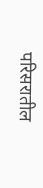परिसरातील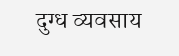दुग्ध व्यवसाय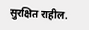सुरक्षित राहील.